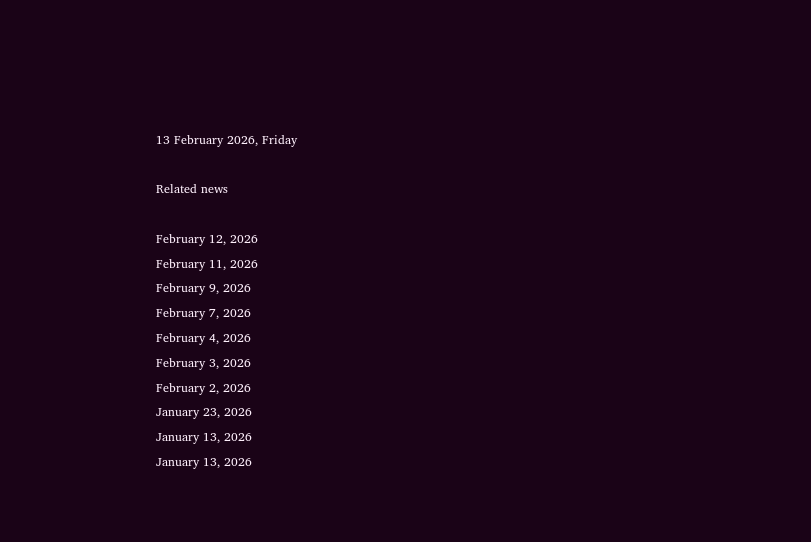13 February 2026, Friday

Related news

February 12, 2026
February 11, 2026
February 9, 2026
February 7, 2026
February 4, 2026
February 3, 2026
February 2, 2026
January 23, 2026
January 13, 2026
January 13, 2026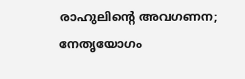രാഹുലിന്റെ അവഗണന; നേതൃയോഗം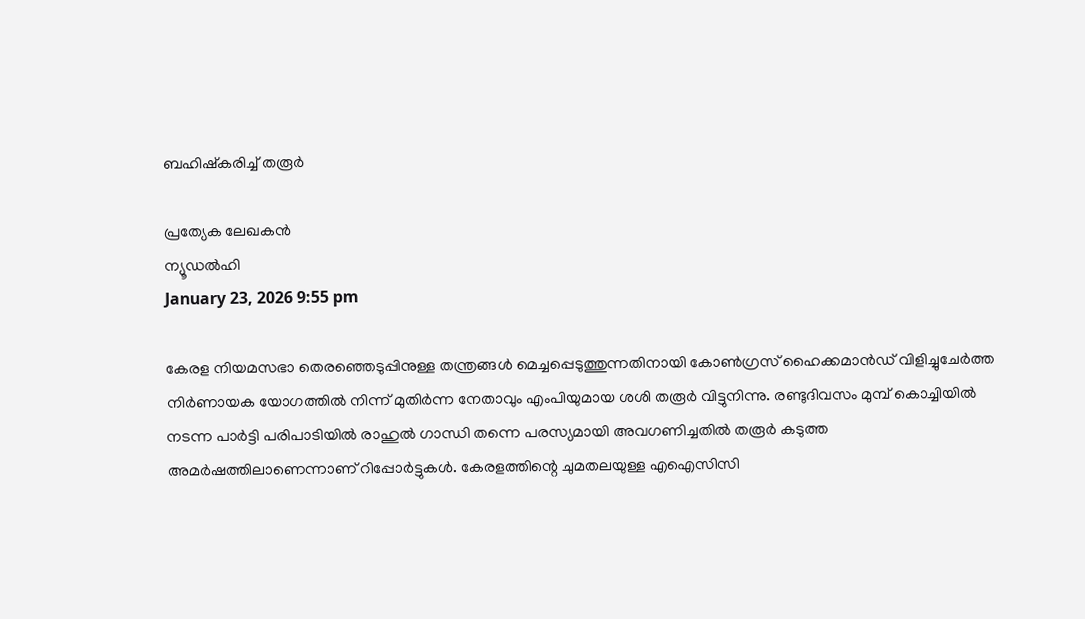ബഹിഷ്കരിച്ച് തരൂർ

പ്രത്യേക ലേഖകന്‍
ന്യൂഡൽഹി
January 23, 2026 9:55 pm

കേരള നിയമസഭാ തെരഞ്ഞെടുപ്പിനുള്ള തന്ത്രങ്ങൾ മെച്ചപ്പെടുത്തുന്നതിനായി കോൺഗ്രസ് ഹൈക്കമാൻഡ് വിളിച്ചുചേർത്ത നിർണായക യോഗത്തിൽ നിന്ന് മുതിർന്ന നേതാവും എംപിയുമായ ശശി തരൂർ വിട്ടുനിന്നു. രണ്ടുദിവസം മുമ്പ് കൊച്ചിയിൽ നടന്ന പാർട്ടി പരിപാടിയിൽ രാഹുൽ ഗാന്ധി തന്നെ പരസ്യമായി അവഗണിച്ചതിൽ തരൂർ കടുത്ത അമർഷത്തിലാണെന്നാണ് റിപ്പോർട്ടുകൾ. കേരളത്തിന്റെ ചുമതലയുള്ള എഐസിസി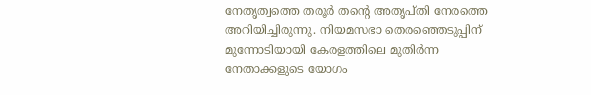നേതൃത്വത്തെ തരൂർ തന്റെ അതൃപ്തി നേരത്തെ അറിയിച്ചിരുന്നു. നിയമസഭാ തെരഞ്ഞെടുപ്പിന് മുന്നോടിയായി കേരളത്തിലെ മുതിർന്ന നേതാക്കളുടെ യോഗം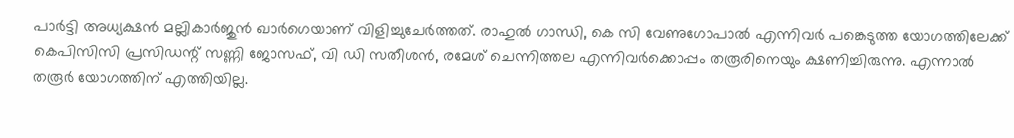പാർട്ടി അധ്യക്ഷൻ മല്ലികാർജുൻ ഖാർഗെയാണ് വിളിച്ചുചേർത്തത്. രാഹുൽ ഗാന്ധി, കെ സി വേണുഗോപാൽ എന്നിവർ പങ്കെടുത്ത യോഗത്തിലേക്ക് കെപിസിസി പ്രസിഡന്റ് സണ്ണി ജോസഫ്, വി ഡി സതീശൻ, രമേശ് ചെന്നിത്തല എന്നിവർക്കൊപ്പം തരൂരിനെയും ക്ഷണിച്ചിരുന്നു. എന്നാൽ തരൂർ യോഗത്തിന് എത്തിയില്ല.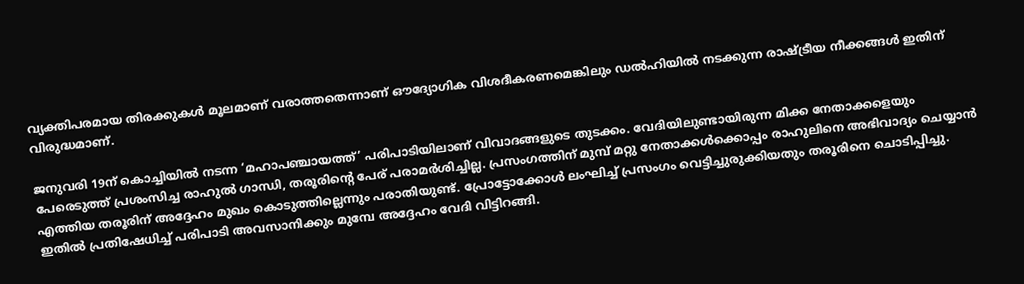വ്യക്തിപരമായ തിരക്കുകൾ മൂലമാണ് വരാത്തതെന്നാണ് ഔദ്യോഗിക വിശദീകരണമെങ്കിലും ഡൽഹിയിൽ നടക്കുന്ന രാഷ്ട്രീയ നീക്കങ്ങൾ ഇതിന് വിരുദ്ധമാണ്.

ജനുവരി 19ന് കൊച്ചിയിൽ നടന്ന ‘മഹാപഞ്ചായത്ത്’ പരിപാടിയിലാണ് വിവാദങ്ങളുടെ തുടക്കം. വേദിയിലുണ്ടായിരുന്ന മിക്ക നേതാക്കളെയും പേരെടുത്ത് പ്രശംസിച്ച രാഹുൽ ഗാന്ധി, തരൂരിന്റെ പേര് പരാമർശിച്ചില്ല. പ്രസംഗത്തിന് മുമ്പ് മറ്റു നേതാക്കൾക്കൊപ്പം രാഹുലിനെ അഭിവാദ്യം ചെയ്യാൻ എത്തിയ തരൂരിന് അദ്ദേഹം മുഖം കൊടുത്തില്ലെന്നും പരാതിയുണ്ട്. പ്രോട്ടോക്കോൾ ലംഘിച്ച് പ്രസംഗം വെട്ടിച്ചുരുക്കിയതും തരൂരിനെ ചൊടിപ്പിച്ചു. ഇതിൽ പ്രതിഷേധിച്ച് പരിപാടി അവസാനിക്കും മുമ്പേ അദ്ദേഹം വേദി വിട്ടിറങ്ങി.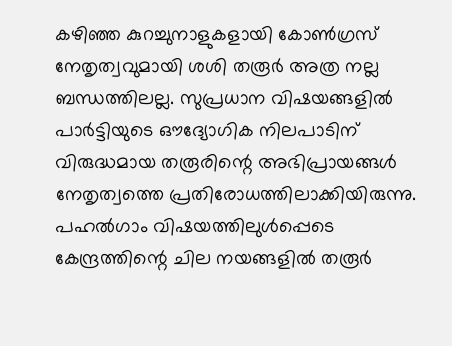കഴിഞ്ഞ കുറച്ചുനാളുകളായി കോൺഗ്രസ് നേതൃത്വവുമായി ശശി തരൂർ അത്ര നല്ല ബന്ധത്തിലല്ല. സുപ്രധാന വിഷയങ്ങളിൽ പാർട്ടിയുടെ ഔദ്യോഗിക നിലപാടിന് വിരുദ്ധമായ തരൂരിന്റെ അഭിപ്രായങ്ങൾ നേതൃത്വത്തെ പ്രതിരോധത്തിലാക്കിയിരുന്നു. പഹൽഗാം വിഷയത്തിലുള്‍പ്പെടെ കേന്ദ്രത്തിന്റെ ചില നയങ്ങളില്‍ തരൂർ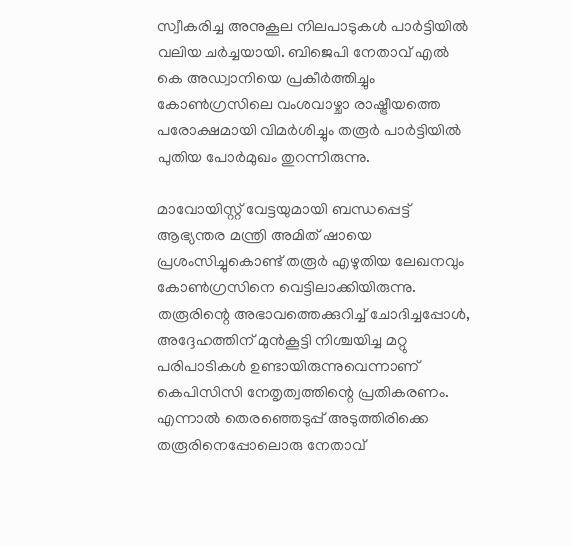സ്വീകരിച്ച അനുകൂല നിലപാടുകൾ പാർട്ടിയിൽ വലിയ ചർച്ചയായി. ബിജെപി നേതാവ് എൽ കെ അഡ്വാനിയെ പ്രകീർത്തിച്ചും കോൺഗ്രസിലെ വംശവാഴ്ചാ രാഷ്ട്രീയത്തെ പരോക്ഷമായി വിമർശിച്ചും തരൂര്‍ പാര്‍ട്ടിയില്‍ പുതിയ പോര്‍മുഖം തുറന്നിരുന്നു.

മാവോയിസ്റ്റ് വേട്ടയുമായി ബന്ധപ്പെട്ട് ആഭ്യന്തര മന്ത്രി അമിത് ഷായെ പ്രശംസിച്ചുകൊണ്ട് തരൂർ എഴുതിയ ലേഖനവും കോൺഗ്രസിനെ വെട്ടിലാക്കിയിരുന്നു. തരൂരിന്റെ അഭാവത്തെക്കുറിച്ച് ചോദിച്ചപ്പോൾ, അദ്ദേഹത്തിന് മുൻകൂട്ടി നിശ്ചയിച്ച മറ്റു പരിപാടികൾ ഉണ്ടായിരുന്നുവെന്നാണ് കെപിസിസി നേതൃത്വത്തിന്റെ പ്രതികരണം. എന്നാൽ തെരഞ്ഞെടുപ്പ് അടുത്തിരിക്കെ തരൂരിനെപ്പോലൊരു നേതാവ്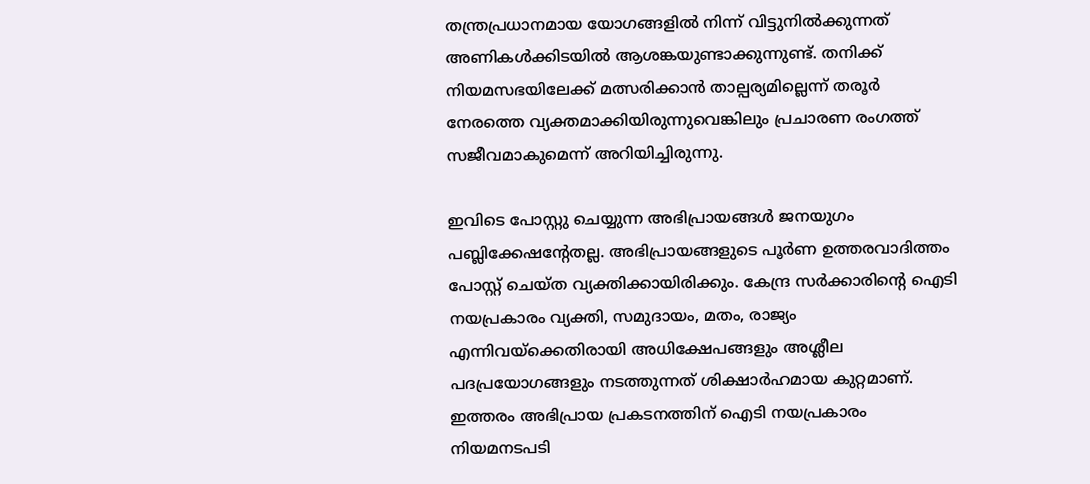തന്ത്രപ്രധാനമായ യോഗങ്ങളിൽ നിന്ന് വിട്ടുനിൽക്കുന്നത് അണികൾക്കിടയിൽ ആശങ്കയുണ്ടാക്കുന്നുണ്ട്. തനിക്ക് നിയമസഭയിലേക്ക് മത്സരിക്കാൻ താല്പര്യമില്ലെന്ന് തരൂർ നേരത്തെ വ്യക്തമാക്കിയിരുന്നുവെങ്കിലും പ്രചാരണ രംഗത്ത് സജീവമാകുമെന്ന് അറിയിച്ചിരുന്നു.

ഇവിടെ പോസ്റ്റു ചെയ്യുന്ന അഭിപ്രായങ്ങള്‍ ജനയുഗം പബ്ലിക്കേഷന്റേതല്ല. അഭിപ്രായങ്ങളുടെ പൂര്‍ണ ഉത്തരവാദിത്തം പോസ്റ്റ് ചെയ്ത വ്യക്തിക്കായിരിക്കും. കേന്ദ്ര സര്‍ക്കാരിന്റെ ഐടി നയപ്രകാരം വ്യക്തി, സമുദായം, മതം, രാജ്യം എന്നിവയ്‌ക്കെതിരായി അധിക്ഷേപങ്ങളും അശ്ലീല പദപ്രയോഗങ്ങളും നടത്തുന്നത് ശിക്ഷാര്‍ഹമായ കുറ്റമാണ്. ഇത്തരം അഭിപ്രായ പ്രകടനത്തിന് ഐടി നയപ്രകാരം നിയമനടപടി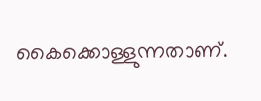കൈക്കൊള്ളുന്നതാണ്.